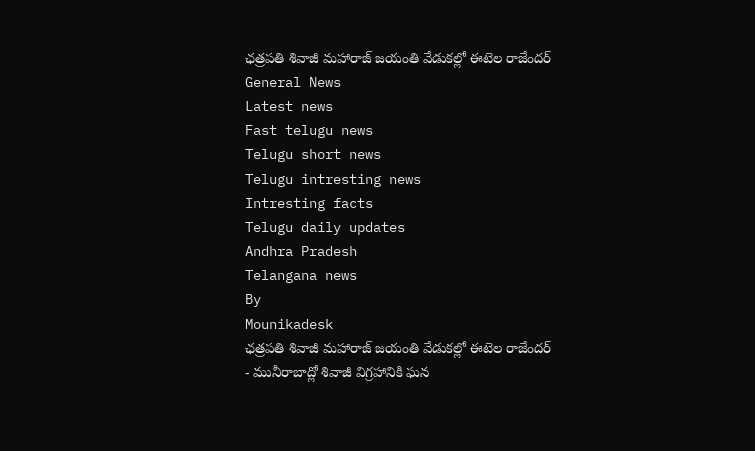ఛత్రపతి శివాజీ మహారాజ్ జయంతి వేడుకల్లో ఈటెల రాజేందర్
General News
Latest news
Fast telugu news
Telugu short news
Telugu intresting news
Intresting facts
Telugu daily updates
Andhra Pradesh
Telangana news
By
Mounikadesk
ఛత్రపతి శివాజీ మహారాజ్ జయంతి వేడుకల్లో ఈటెల రాజేందర్
- మునీరాబాద్లో శివాజీ విగ్రహానికి ఘన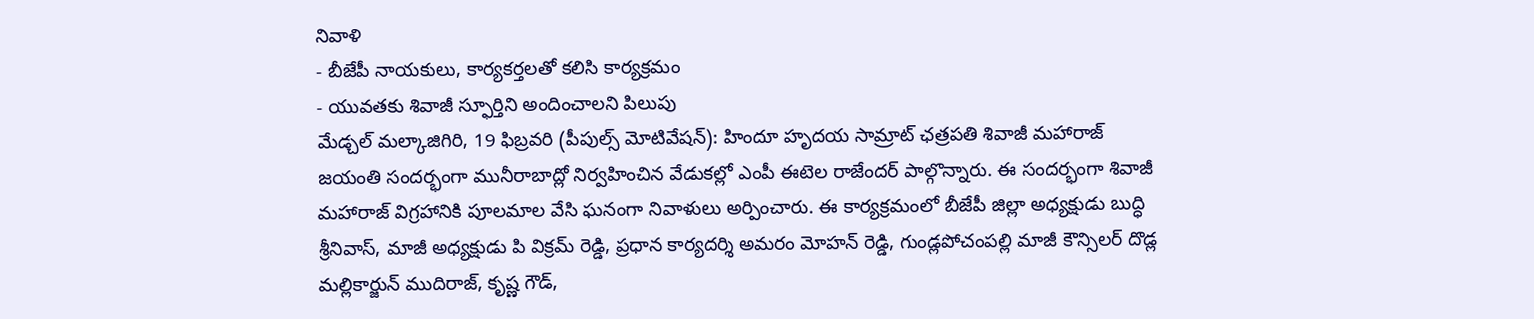నివాళి
- బీజేపీ నాయకులు, కార్యకర్తలతో కలిసి కార్యక్రమం
- యువతకు శివాజీ స్ఫూర్తిని అందించాలని పిలుపు
మేడ్చల్ మల్కాజిగిరి, 19 ఫిబ్రవరి (పీపుల్స్ మోటివేషన్): హిందూ హృదయ సామ్రాట్ ఛత్రపతి శివాజీ మహారాజ్ జయంతి సందర్భంగా మునీరాబాద్లో నిర్వహించిన వేడుకల్లో ఎంపీ ఈటెల రాజేందర్ పాల్గొన్నారు. ఈ సందర్భంగా శివాజీ మహారాజ్ విగ్రహానికి పూలమాల వేసి ఘనంగా నివాళులు అర్పించారు. ఈ కార్యక్రమంలో బీజేపీ జిల్లా అధ్యక్షుడు బుద్ధి శ్రీనివాస్, మాజీ అధ్యక్షుడు పి విక్రమ్ రెడ్డి, ప్రధాన కార్యదర్శి అమరం మోహన్ రెడ్డి, గుండ్లపోచంపల్లి మాజీ కౌన్సిలర్ దొడ్ల మల్లికార్జున్ ముదిరాజ్, కృష్ణ గౌడ్,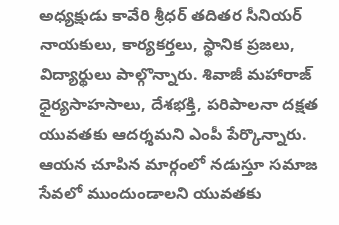అధ్యక్షుడు కావేరి శ్రీధర్ తదితర సీనియర్ నాయకులు, కార్యకర్తలు, స్థానిక ప్రజలు, విద్యార్థులు పాల్గొన్నారు. శివాజీ మహారాజ్ ధైర్యసాహసాలు, దేశభక్తి, పరిపాలనా దక్షత యువతకు ఆదర్శమని ఎంపీ పేర్కొన్నారు. ఆయన చూపిన మార్గంలో నడుస్తూ సమాజ సేవలో ముందుండాలని యువతకు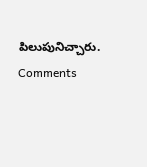పిలుపునిచ్చారు.
Comments